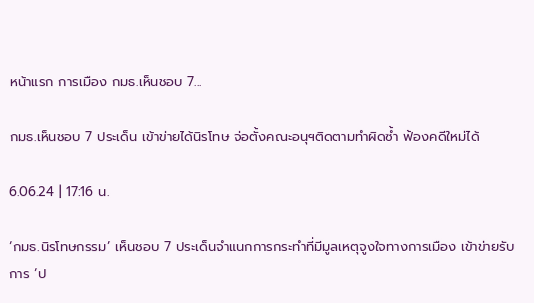หน้าแรก การเมือง กมธ.เห็นชอบ 7...

กมธ.เห็นชอบ 7 ประเด็น เข้าข่ายได้นิรโทษ จ่อตั้งคณะอนุฯติดตามทำผิดซ้ำ ฟ้องคดีใหม่ได้

6.06.24 | 17:16 น.

‘กมธ.นิรโทษกรรม’ เห็นชอบ 7 ประเด็นจำแนกการกระทำที่มีมูลเหตุจูงใจทางการเมือง เข้าข่ายรับการ ‘ป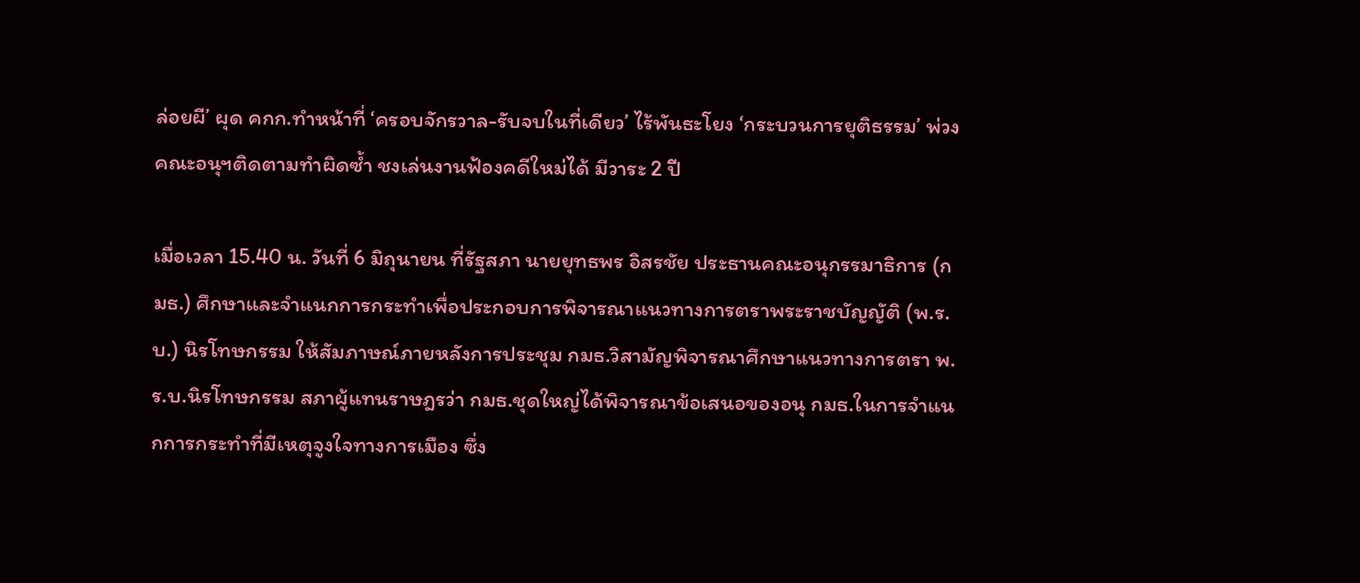ล่อยผี’ ผุด คกก.ทำหน้าที่ ‘ครอบจักรวาล-รับจบในที่เดียว’ ไร้พันธะโยง ‘กระบวนการยุติธรรม’ พ่วงคณะอนุฯติดตามทำผิดซ้ำ ชงเล่นงานฟ้องคดีใหม่ได้ มีวาระ 2 ปี

เมื่อเวลา 15.40 น. วันที่ 6 มิถุนายน ที่รัฐสภา นายยุทธพร อิสรชัย ประธานคณะอนุกรรมาธิการ (กมธ.) ศึกษาและจำแนกการกระทำเพื่อประกอบการพิจารณาแนวทางการตราพระราชบัญญัติ (พ.ร.บ.) นิรโทษกรรม ให้สัมภาษณ์ภายหลังการประชุม กมธ.วิสามัญพิจารณาศึกษาแนวทางการตรา พ.ร.บ.นิรโทษกรรม สภาผู้แทนราษฎรว่า กมธ.ชุดใหญ่ได้พิจารณาข้อเสนอของอนุ กมธ.ในการจำแนกการกระทำที่มีเหตุจูงใจทางการเมือง ซึ่ง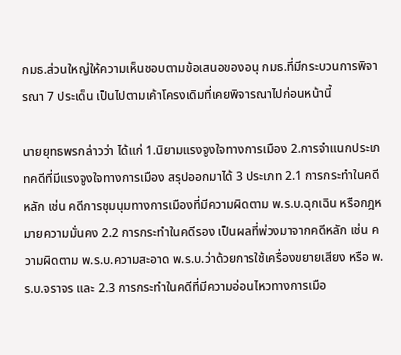กมธ.ส่วนใหญ่ให้ความเห็นชอบตามข้อเสนอของอนุ กมธ.ที่มีกระบวนการพิจารณา 7 ประเด็น เป็นไปตามเค้าโครงเดิมที่เคยพิจารณาไปก่อนหน้านี้

นายยุทธพรกล่าวว่า ได้แก่ 1.นิยามแรงจูงใจทางการเมือง 2.การจำแนกประเภทคดีที่มีแรงจูงใจทางการเมือง สรุปออกมาได้ 3 ประเภท 2.1 การกระทำในคดีหลัก เช่น คดีการชุมนุมทางการเมืองที่มีความผิดตาม พ.ร.บ.ฉุกเฉิน หรือกฎหมายความมั่นคง 2.2 การกระทำในคดีรอง เป็นผลที่พ่วงมาจากคดีหลัก เช่น ความผิดตาม พ.ร.บ.ความสะอาด พ.ร.บ.ว่าด้วยการใช้เครื่องขยายเสียง หรือ พ.ร.บ.จราจร และ 2.3 การกระทำในคดีที่มีความอ่อนไหวทางการเมือ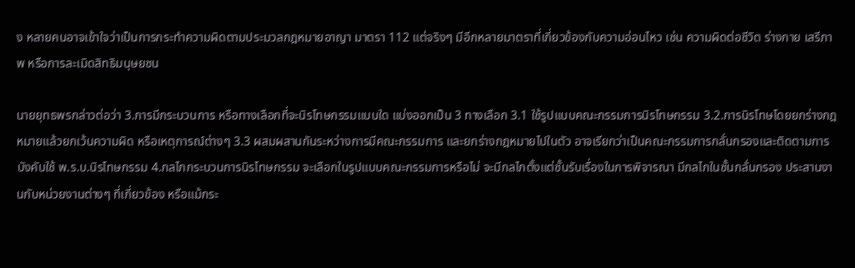ง หลายคนอาจเข้าใจว่าเป็นการกระทำความผิดตามประมวลกฎหมายอาญา มาตรา 112 แต่จริงๆ มีอีกหลายมาตราที่เกี่ยวข้องกับความอ่อนไหว เช่น ความผิดต่อชีวิต ร่างกาย เสรีภาพ หรือการละเมิดสิทธิมนุษยชน

นายยุทธพรกล่าวต่อว่า 3.การมีกระบวนการ หรือทางเลือกที่จะนิรโทษกรรมแบบใด แบ่งออกเป็น 3 ทางเลือก 3.1 ใช้รูปแบบคณะกรรมการนิรโทษกรรม 3.2.การนิรโทษโดยยกร่างกฎหมายแล้วยกเว้นความผิด หรือเหตุการณ์ต่างๆ 3.3 ผสมผสานกันระหว่างการมีคณะกรรมการ และยกร่างกฎหมายไปในตัว อาจเรียกว่าเป็นคณะกรรมการกลั่นกรองและติดตามการบังคับใช้ พ.ร.บ.นิรโทษกรรม 4.กลไกกระบวนการนิรโทษกรรม จะเลือกในรูปแบบคณะกรรมการหรือไม่ จะมีกลไกตั้งแต่ชั้นรับเรื่องในการพิจารณา มีกลไกในชั้นกลั่นกรอง ประสานงานกับหน่วยงานต่างๆ ที่เกี่ยวข้อง หรือแม้กระ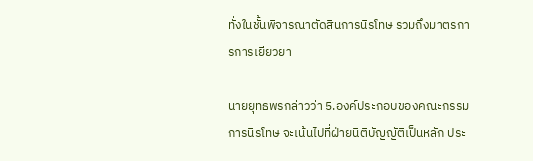ทั่งในชั้นพิจารณาตัดสินการนิรโทษ รวมถึงมาตรการการเยียวยา

นายยุทธพรกล่าวว่า 5.องค์ประกอบของคณะกรรมการนิรโทษ จะเน้นไปที่ฝ่ายนิติบัญญัติเป็นหลัก ประ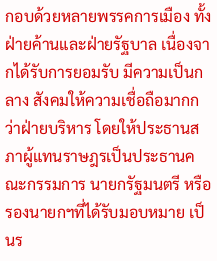กอบด้วยหลายพรรคการเมือง ทั้งฝ่ายค้านและฝ่ายรัฐบาล เนื่องจากได้รับการยอมรับ มีความเป็นกลาง สังคมให้ความเชื่อถือมากกว่าฝ่ายบริหาร โดยให้ประธานสภาผู้แทนราษฎรเป็นประธานคณะกรรมการ นายกรัฐมนตรี หรือรองนายกฯที่ได้รับมอบหมาย เป็นร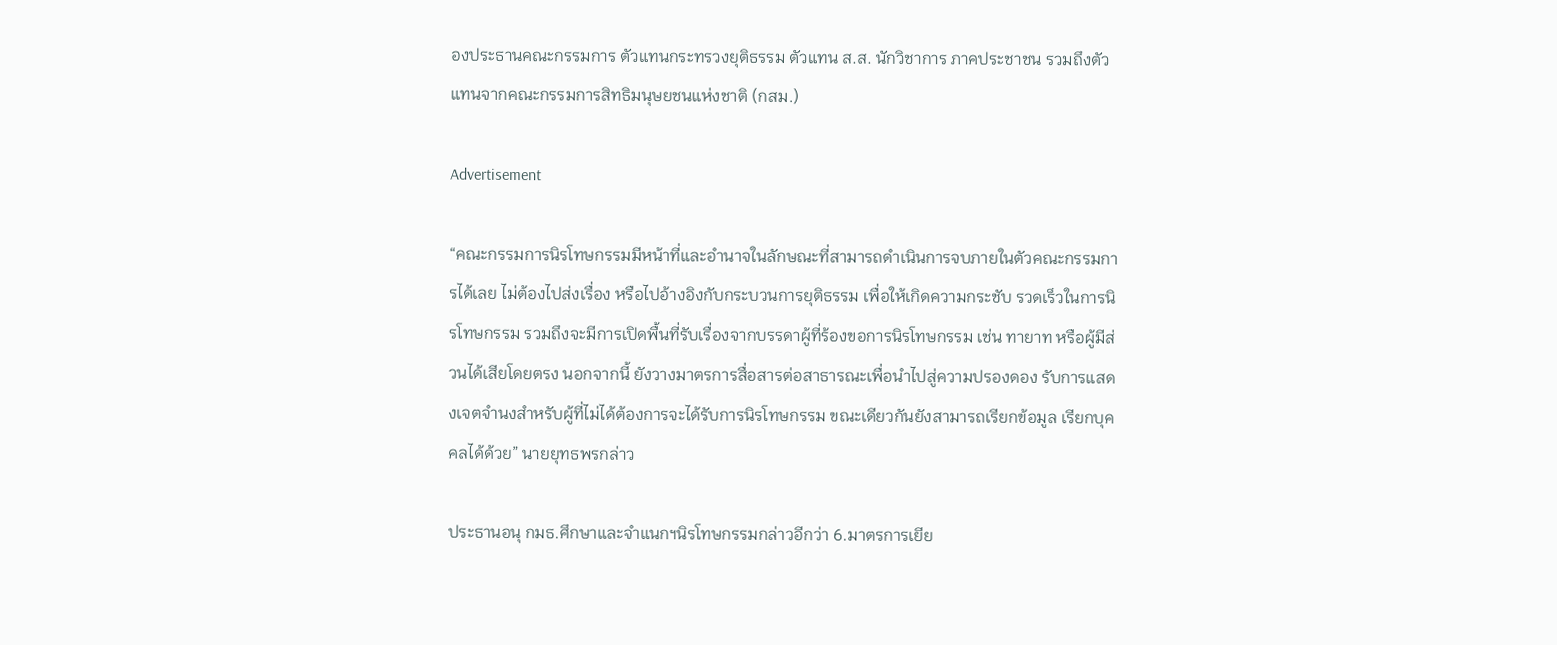องประธานคณะกรรมการ ตัวแทนกระทรวงยุติธรรม ตัวแทน ส.ส. นักวิชาการ ภาคประชาชน รวมถึงตัวแทนจากคณะกรรมการสิทธิมนุษยชนแห่งชาติ (กสม.)

Advertisement

“คณะกรรมการนิรโทษกรรมมีหน้าที่และอำนาจในลักษณะที่สามารถดำเนินการจบภายในตัวคณะกรรมการได้เลย ไม่ต้องไปส่งเรื่อง หรือไปอ้างอิงกับกระบวนการยุติธรรม เพื่อให้เกิดความกระชับ รวดเร็วในการนิรโทษกรรม รวมถึงจะมีการเปิดพื้นที่รับเรื่องจากบรรดาผู้ที่ร้องขอการนิรโทษกรรม เช่น ทายาท หรือผู้มีส่วนได้เสียโดยตรง นอกจากนี้ ยังวางมาตรการสื่อสารต่อสาธารณะเพื่อนำไปสู่ความปรองดอง รับการแสดงเจตจำนงสำหรับผู้ที่ไม่ได้ต้องการจะได้รับการนิรโทษกรรม ขณะเดียวกันยังสามารถเรียกข้อมูล เรียกบุคคลได้ด้วย” นายยุทธพรกล่าว

ประธานอนุ กมธ.ศึกษาและจำแนกฯนิรโทษกรรมกล่าวอีกว่า 6.มาตรการเยีย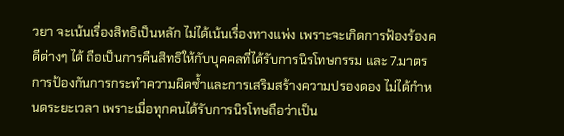วยา จะเน้นเรื่องสิทธิเป็นหลัก ไม่ได้เน้นเรื่องทางแพ่ง เพราะจะเกิดการฟ้องร้องคดีต่างๆ ได้ ถือเป็นการคืนสิทธิให้กับบุคคลที่ได้รับการนิรโทษกรรม และ 7.มาตรการป้องกันการกระทำความผิดซ้ำและการเสริมสร้างความปรองดอง ไม่ได้กำหนดระยะเวลา เพราะเมื่อทุกคนได้รับการนิรโทษถือว่าเป็น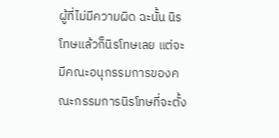ผู้ที่ไม่มีความผิด ฉะนั้น นิรโทษแล้วก็นิรโทษเลย แต่จะมีคณะอนุกรรมการของคณะกรรมการนิรโทษที่จะตั้ง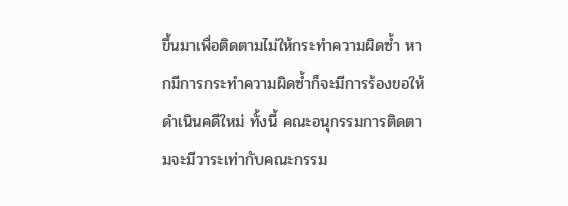ขึ้นมาเพื่อติดตามไม่ให้กระทำความผิดซ้ำ หากมีการกระทำความผิดซ้ำก็จะมีการร้องขอให้ดำเนินคดีใหม่ ทั้งนี้ คณะอนุกรรมการติดตามจะมีวาระเท่ากับคณะกรรม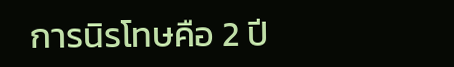การนิรโทษคือ 2 ปี